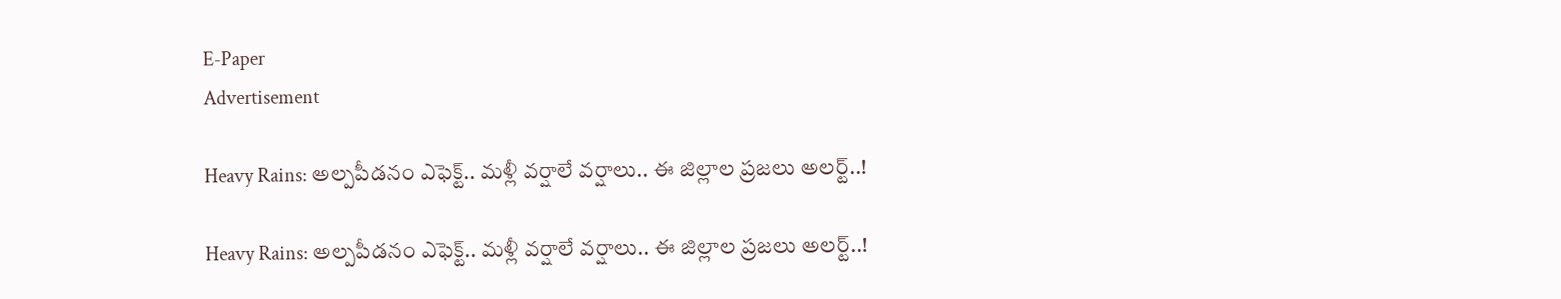E-Paper
Advertisement

Heavy Rains: అల్పపీడనం ఎఫెక్ట్.. మళ్లీ వర్షాలే వర్షాలు.. ఈ జిల్లాల ప్రజలు అలర్ట్..!

Heavy Rains: అల్పపీడనం ఎఫెక్ట్.. మళ్లీ వర్షాలే వర్షాలు.. ఈ జిల్లాల ప్రజలు అలర్ట్..!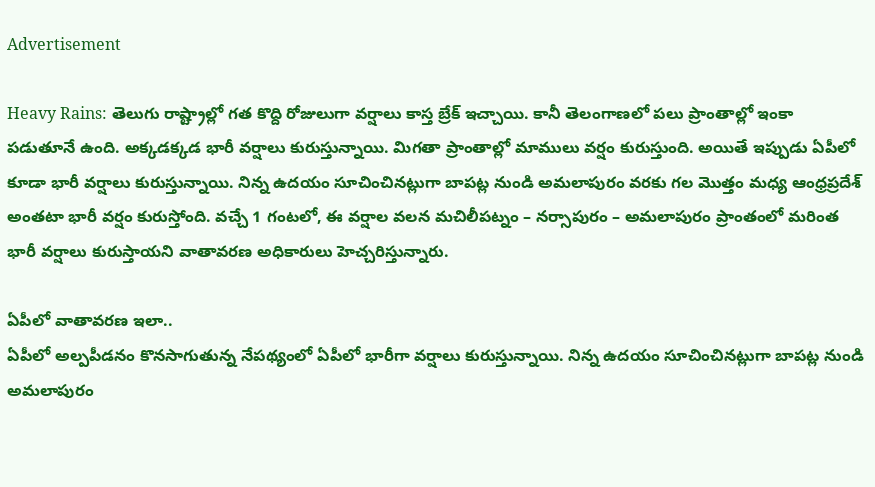Advertisement

Heavy Rains: తెలుగు రాష్ట్రాల్లో గత కొద్ది రోజులుగా వర్షాలు కాస్త బ్రేక్ ఇచ్చాయి. కానీ తెలంగాణలో పలు ప్రాంతాల్లో ఇంకా పడుతూనే ఉంది. అక్కడక్కడ భారీ వర్షాలు కురుస్తున్నాయి. మిగతా ప్రాంతాల్లో మాములు వర్షం కురుస్తుంది. అయితే ఇప్పుడు ఏపీలో కూడా భారీ వర్షాలు కురుస్తున్నాయి. నిన్న ఉదయం సూచించినట్లుగా బాపట్ల నుండి అమలాపురం వరకు గల మొత్తం మధ్య ఆంధ్రప్రదేశ్ అంతటా భారీ వర్షం కురుస్తోంది. వచ్చే 1 గంటలో, ఈ వర్షాల వలన మచిలీపట్నం – నర్సాపురం – అమలాపురం ప్రాంతంలో మరింత భారీ వర్షాలు కురుస్తాయని వాతావరణ అధికారులు హెచ్చరిస్తున్నారు.

ఏపీలో వాతావరణ ఇలా..
ఏపీలో అల్పపీడనం కొనసాగుతున్న నేపథ్యంలో ఏపీలో భారీగా వర్షాలు కురుస్తున్నాయి. నిన్న ఉదయం సూచించినట్లుగా బాపట్ల నుండి అమలాపురం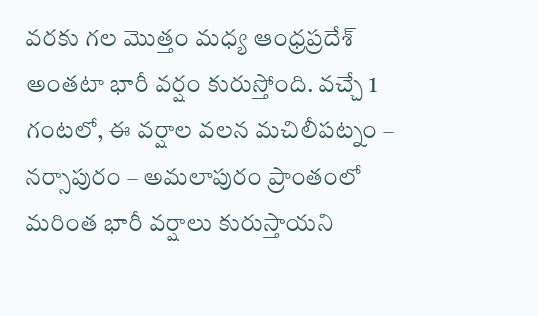వరకు గల మొత్తం మధ్య ఆంధ్రప్రదేశ్ అంతటా భారీ వర్షం కురుస్తోంది. వచ్చే 1 గంటలో, ఈ వర్షాల వలన మచిలీపట్నం – నర్సాపురం – అమలాపురం ప్రాంతంలో మరింత భారీ వర్షాలు కురుస్తాయని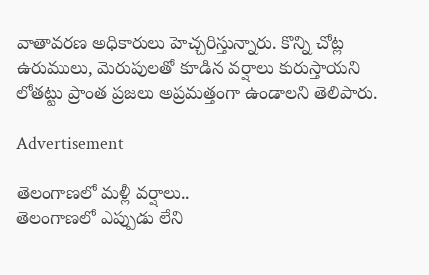వాతావరణ అధికారులు హెచ్చరిస్తున్నారు. కొన్ని చోట్ల ఉరుములు, మెరుపులతో కూడిన వర్షాలు కురుస్తాయని లోతట్టు ప్రాంత ప్రజలు అప్రమత్తంగా ఉండాలని తెలిపారు.

Advertisement

తెలంగాణలో మళ్లీ వర్షాలు..
తెలంగాణలో ఎప్పుడు లేని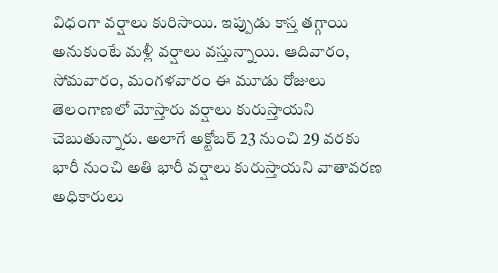విధంగా వర్షాలు కురిసాయి. ఇప్పుడు కాస్త తగ్గాయి అనుకుంటే మళ్లీ వర్షాలు వస్తున్నాయి. ఆదివారం, సోమవారం, మంగళవారం ఈ మూడు రోజులు తెలంగాణలో మోస్తారు వర్షాలు కురుస్తాయని చెబుతున్నారు. అలాగే అక్టోబర్ 23 నుంచి 29 వరకు భారీ నుంచి అతి భారీ వర్షాలు కురుస్తాయని వాతావరణ అధికారులు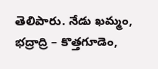తెలిపారు. నేడు ఖమ్మం, భద్రాద్రి – కొత్తగూడెం,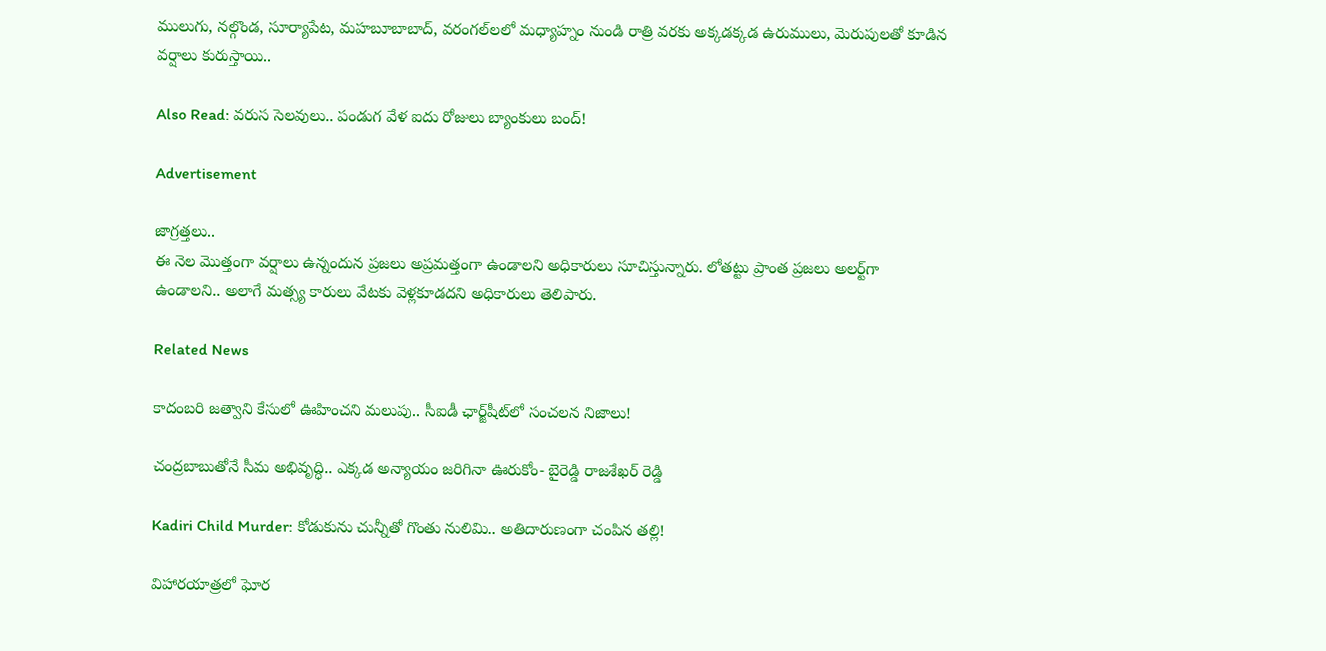ములుగు, నల్గొండ, సూర్యాపేట, మహబూబాబాద్, వరంగల్‌లలో మధ్యాహ్నం నుండి రాత్రి వరకు అక్కడక్కడ ఉరుములు, మెరుపులతో కూడిన వర్షాలు కురుస్తాయి..

Also Read: వరుస సెలవులు.. పండుగ వేళ ఐదు రోజులు బ్యాంకులు బంద్!

Advertisement

జాగ్రత్తలు..
ఈ నెల మొత్తంగా వర్షాలు ఉన్నందున ప్రజలు అప్రమత్తంగా ఉండాలని అధికారులు సూచిస్తున్నారు. లోతట్టు ప్రాంత ప్రజలు అలర్ట్‌గా ఉండాలని.. అలాగే మత్స్య కారులు వేటకు వెళ్లకూడదని అధికారులు తెలిపారు.

Related News

కాదంబరి జత్వాని కేసులో ఊహించని మలుపు.. సీఐడీ ఛార్జ్‌షీట్‌లో సంచలన నిజాలు!

చంద్రబాబుతోనే సీమ అభివృద్ధి.. ఎక్కడ అన్యాయం జరిగినా ఊరుకోం- బైరెడ్డి రాజశేఖర్ రెడ్డి

Kadiri Child Murder: కోడుకును చున్నీతో గొంతు నులిమి.. అతిదారుణంగా చంపిన తల్లి!

విహారయాత్రలో ఘోర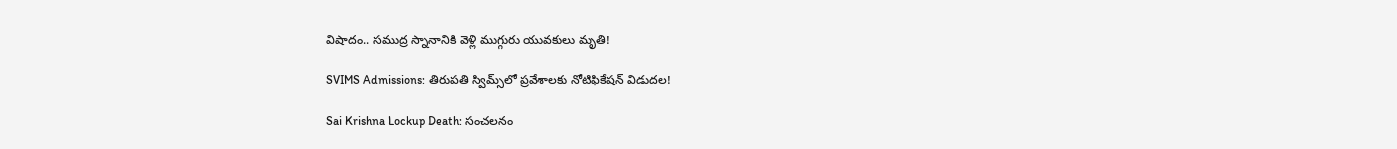విషాదం.. సముద్ర స్నానానికి వెళ్లి ముగ్గురు యువకులు మృతి!

SVIMS Admissions: తిరుపతి స్విమ్స్‌లో ప్రవేశాలకు నోటిఫికేషన్ విడుదల!

Sai Krishna Lockup Death: సంచలనం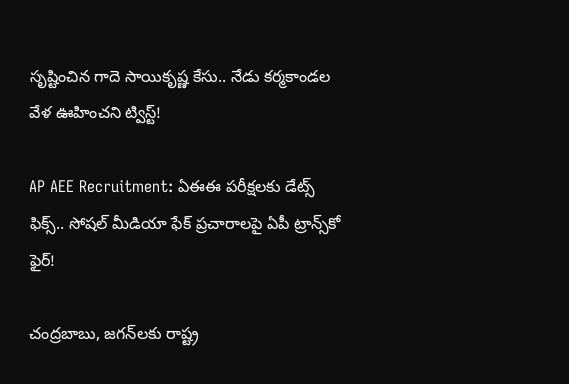సృష్టించిన గాదె సాయికృష్ణ కేసు.. నేడు కర్మకాండల వేళ ఊహించని ట్విస్ట్!

AP AEE Recruitment: ఏఈఈ పరీక్షలకు డేట్స్ ఫిక్స్.. సోషల్ మీడియా ఫేక్ ప్రచారాలపై ఏపీ ట్రాన్స్‌కో ఫైర్!

చంద్రబాబు, జగన్‌లకు రాష్ట్ర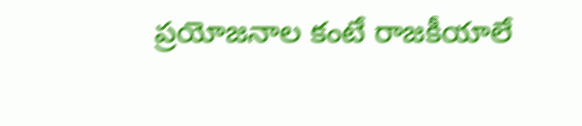ప్రయోజనాల కంటే రాజకీయాలే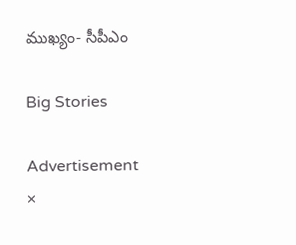ముఖ్యం- సీపీఎం

Big Stories

Advertisement
×